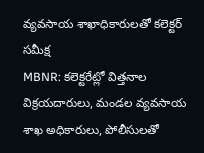వ్యవసాయ శాఖాధికారులతో కలెక్టర్ సమీక్ష
MBNR: కలెక్టరేట్లో విత్తనాల విక్రయదారులు, మండల వ్యవసాయ శాఖ అధికారులు, పోలీసులతో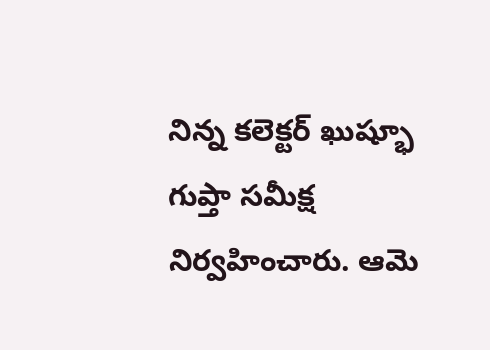నిన్న కలెక్టర్ ఖుష్భూ గుప్తా సమీక్ష నిర్వహించారు. ఆమె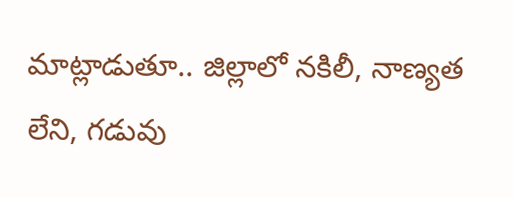మాట్లాడుతూ.. జిల్లాలో నకిలీ, నాణ్యత లేని, గడువు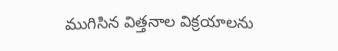ముగిసిన విత్తనాల విక్రయాలను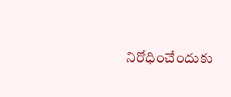నిరోధించేందుకు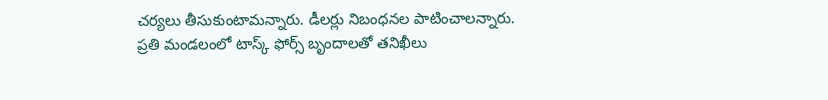చర్యలు తీసుకుంటామన్నారు. డీలర్లు నిబంధనల పాటించాలన్నారు. ప్రతి మండలంలో టాస్క్ ఫోర్స్ బృందాలతో తనిఖీలు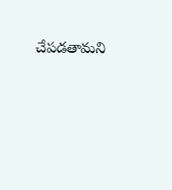చేపడతామని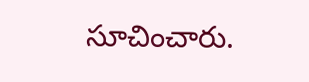సూచించారు.